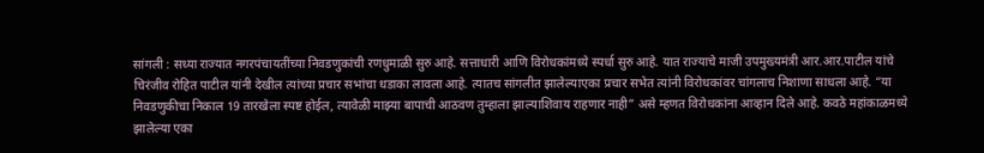सांगली : सध्या राज्यात नगरपंचायतींच्या निवडणुकांची रणधुमाळी सुरु आहे. सत्ताधारी आणि विरोधकांमध्ये स्पर्धा सुरु आहे. यात राज्याचे माजी उपमुख्यमंत्री आर.आर.पाटील यांचे चिरंजीव रोहित पाटील यांनी देखील त्यांच्या प्रचार सभांचा धडाका लावला आहे. त्यातच सांगलीत झालेल्याएका प्रचार सभेत त्यांनी विरोधकांवर चांगलाच निशाणा साधला आहे. “या निवडणुकीचा निकाल 19 तारखेला स्पष्ट होईल, त्यावेळी माझ्या बापाची आठवण तुम्हाला झाल्याशिवाय राहणार नाही” असे म्हणत विरोधकांना आव्हान दिले आहे. कवठे महांकाळमध्ये झालेल्या एका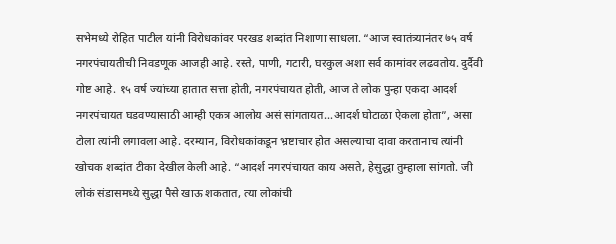सभेमध्ये रोहित पाटील यांनी विरोधकांवर परखड शब्दांत निशाणा साधला. “आज स्वातंत्र्यानंतर ७५ वर्ष नगरपंचायतीची निवडणूक आजही आहे. रस्ते, पाणी, गटारी, घरकुल अशा सर्व कामांवर लढवतोय. दुर्दैवी गोष्ट आहे. १५ वर्ष ज्यांच्या हातात सत्ता होती, नगरपंचायत होती, आज ते लोक पुन्हा एकदा आदर्श नगरपंचायत घडवण्यासाठी आम्ही एकत्र आलोय असं सांगतायत…आदर्श घोटाळा ऐकला होता”, असा टोला त्यांनी लगावला आहे. दरम्यान, विरोधकांकडून भ्रष्टाचार होत असल्याचा दावा करतानाच त्यांनी खोचक शब्दांत टीका देखील केली आहे. “आदर्श नगरपंचायत काय असते, हेसुद्धा तुम्हाला सांगतो. जी लोकं संडासमध्ये सुद्धा पैसे खाऊ शकतात, त्या लोकांची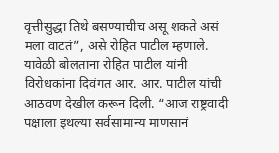वृत्तीसुद्धा तिथे बसण्याचीच असू शकते असं मला वाटतं”, असे रोहित पाटील म्हणाले. यावेळी बोलताना रोहित पाटील यांनी विरोधकांना दिवंगत आर. आर. पाटील यांची आठवण देखील करून दिली. “आज राष्ट्रवादी पक्षाला इथल्या सर्वसामान्य माणसानं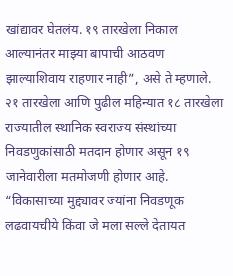खांद्यावर घेतलंय. १९ तारखेला निकाल आल्यानंतर माझ्या बापाची आठवण झाल्याशिवाय राहणार नाही”, असे ते म्हणाले. २१ तारखेला आणि पुढील महिन्यात १८ तारखेला राज्यातील स्थानिक स्वराज्य संस्थांच्या निवडणुकांसाठी मतदान होणार असून १९ जानेवारीला मतमोजणी होणार आहे. “विकासाच्या मुद्द्यावर ज्यांना निवडणूक लढवायचीये किंवा जे मला सल्ले देतायत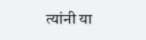त्यांनी या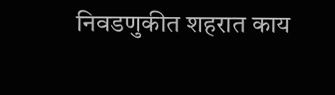निवडणुकीत शहरात काय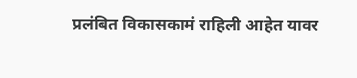प्रलंबित विकासकामं राहिली आहेत यावर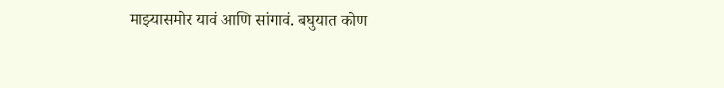माझ्यासमोर यावं आणि सांगावं. बघुयात कोण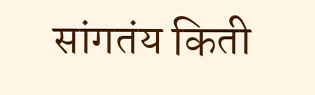सांगतंय किती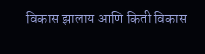विकास झालाय आणि किती विकास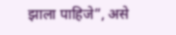झाला पाहिजे”, असे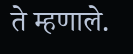ते म्हणाले.